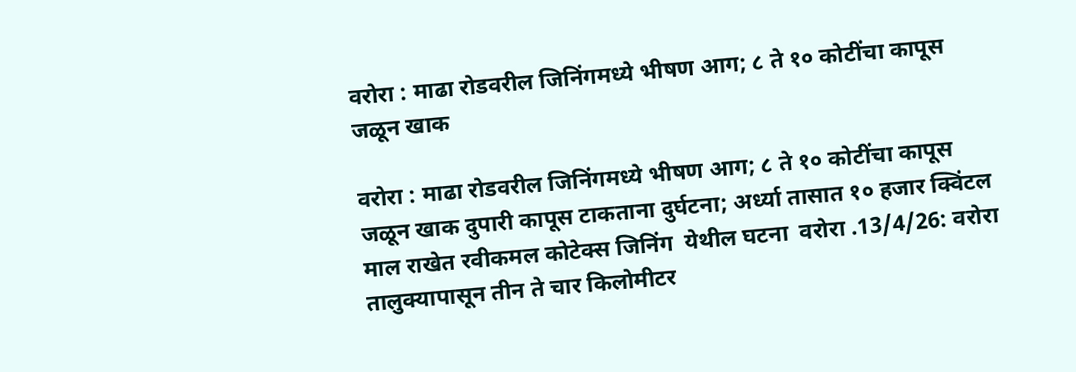वरोरा : माढा रोडवरील जिनिंगमध्ये भीषण आग; ८ ते १० कोटींचा कापूस जळून खाक

वरोरा : माढा रोडवरील जिनिंगमध्ये भीषण आग; ८ ते १० कोटींचा कापूस जळून खाक दुपारी कापूस टाकताना दुर्घटना; अर्ध्या तासात १० हजार क्विंटल माल राखेत रवीकमल कोटेक्स जिनिंग  येथील घटना  वरोरा .13/4/26: वरोरा तालुक्यापासून तीन ते चार किलोमीटर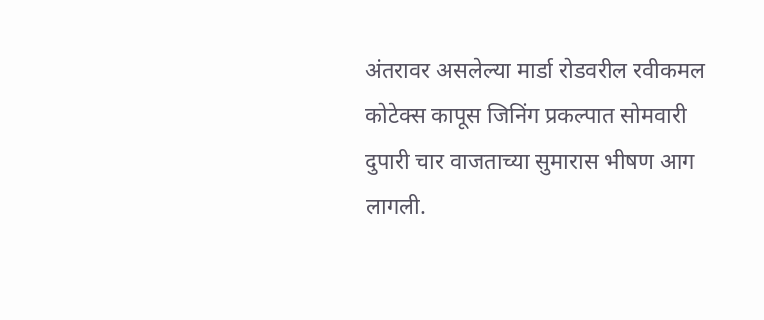अंतरावर असलेल्या मार्डा रोडवरील रवीकमल कोटेक्स कापूस जिनिंग प्रकल्पात सोमवारी दुपारी चार वाजताच्या सुमारास भीषण आग लागली.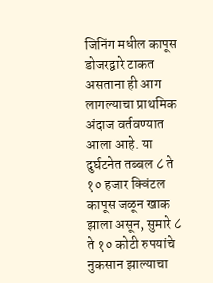जिनिंग मधील कापूस डोजरद्वारे टाकत असताना ही आग लागल्याचा प्राथमिक अंदाज वर्तवण्यात आला आहे. या दुर्घटनेत तब्बल ८ ते १० हजार क्विंटल कापूस जळून खाक झाला असून, सुमारे ८ ते १० कोटी रुपयांचे नुकसान झाल्याचा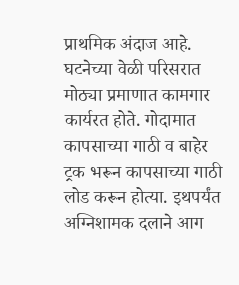प्राथमिक अंदाज आहे. घटनेच्या वेळी परिसरात मोठ्या प्रमाणात कामगार कार्यरत होते. गोदामात कापसाच्या गाठी व बाहेर ट्रक भरून कापसाच्या गाठी लोड करून होत्या. इथपर्यंत अग्निशामक दलाने आग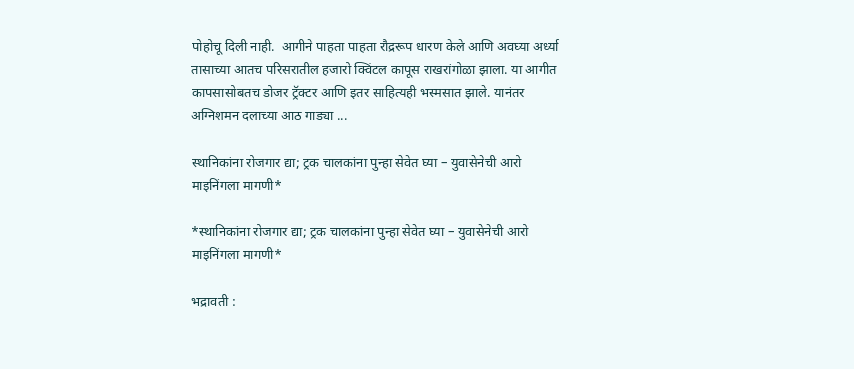पोहोचू दिली नाही.  आगीने पाहता पाहता रौद्ररूप धारण केले आणि अवघ्या अर्ध्या तासाच्या आतच परिसरातील हजारो क्विंटल कापूस राखरांगोळा झाला. या आगीत कापसासोबतच डोजर ट्रॅक्टर आणि इतर साहित्यही भस्मसात झाले. यानंतर अग्निशमन दलाच्या आठ गाड्या ...

स्थानिकांना रोजगार द्या; ट्रक चालकांना पुन्हा सेवेत घ्या – युवासेनेची आरो माइनिंगला मागणी*

*स्थानिकांना रोजगार द्या; ट्रक चालकांना पुन्हा सेवेत घ्या – युवासेनेची आरो माइनिंगला मागणी*

भद्रावती :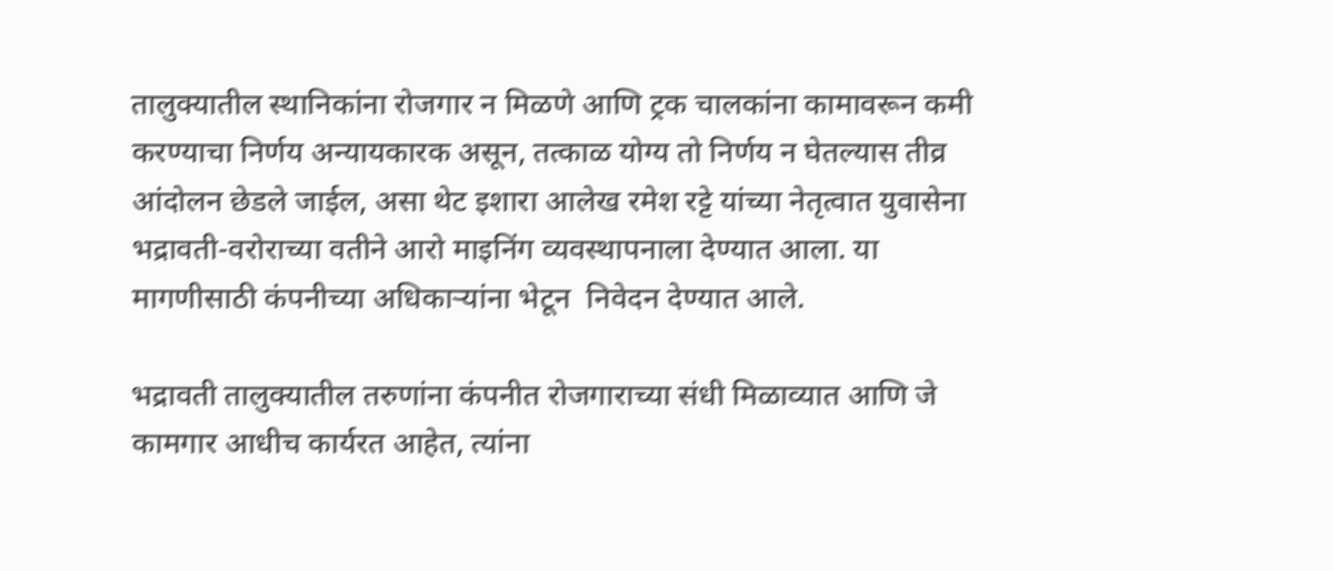तालुक्यातील स्थानिकांना रोजगार न मिळणे आणि ट्रक चालकांना कामावरून कमी करण्याचा निर्णय अन्यायकारक असून, तत्काळ योग्य तो निर्णय न घेतल्यास तीव्र आंदोलन छेडले जाईल, असा थेट इशारा आलेख रमेश रट्टे यांच्या नेतृत्वात युवासेना भद्रावती-वरोराच्या वतीने आरो माइनिंग व्यवस्थापनाला देण्यात आला. या मागणीसाठी कंपनीच्या अधिकाऱ्यांना भेटून  निवेदन देण्यात आले.

भद्रावती तालुक्यातील तरुणांना कंपनीत रोजगाराच्या संधी मिळाव्यात आणि जे कामगार आधीच कार्यरत आहेत, त्यांना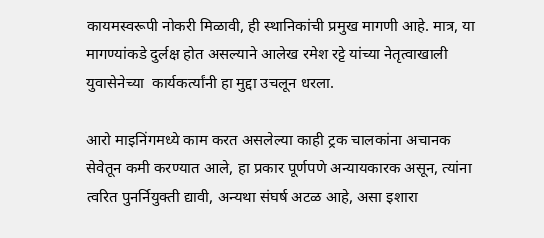कायमस्वरूपी नोकरी मिळावी, ही स्थानिकांची प्रमुख मागणी आहे. मात्र, या मागण्यांकडे दुर्लक्ष होत असल्याने आलेख रमेश रट्टे यांच्या नेतृत्वाखाली युवासेनेच्या  कार्यकर्त्यांनी हा मुद्दा उचलून धरला.

आरो माइनिंगमध्ये काम करत असलेल्या काही ट्रक चालकांना अचानक सेवेतून कमी करण्यात आले, हा प्रकार पूर्णपणे अन्यायकारक असून, त्यांना त्वरित पुनर्नियुक्ती द्यावी, अन्यथा संघर्ष अटळ आहे, असा इशारा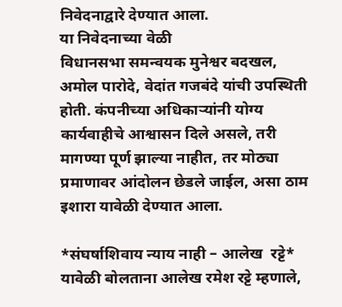निवेदनाद्वारे देण्यात आला.
या निवेदनाच्या वेळी
विधानसभा समन्वयक मुनेश्वर बदखल, अमोल पारोदे, वेदांत गजबंदे यांची उपस्थिती होती. कंपनीच्या अधिकाऱ्यांनी योग्य कार्यवाहीचे आश्वासन दिले असले, तरी मागण्या पूर्ण झाल्या नाहीत, तर मोठ्या प्रमाणावर आंदोलन छेडले जाईल, असा ठाम इशारा यावेळी देण्यात आला.

*संघर्षाशिवाय न्याय नाही – आलेख  रट्टे*
यावेळी बोलताना आलेख रमेश रट्टे म्हणाले,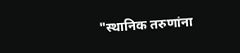"स्थानिक तरुणांना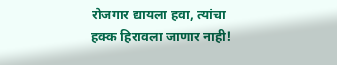रोजगार द्यायला हवा, त्यांचा हक्क हिरावला जाणार नाही!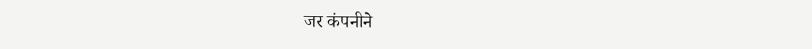जर कंपनीने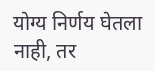योग्य निर्णय घेतला नाही, तर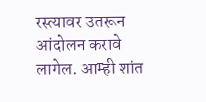रस्त्यावर उतरून आंदोलन करावे लागेल. आम्ही शांत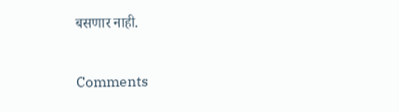बसणार नाही.

Comments